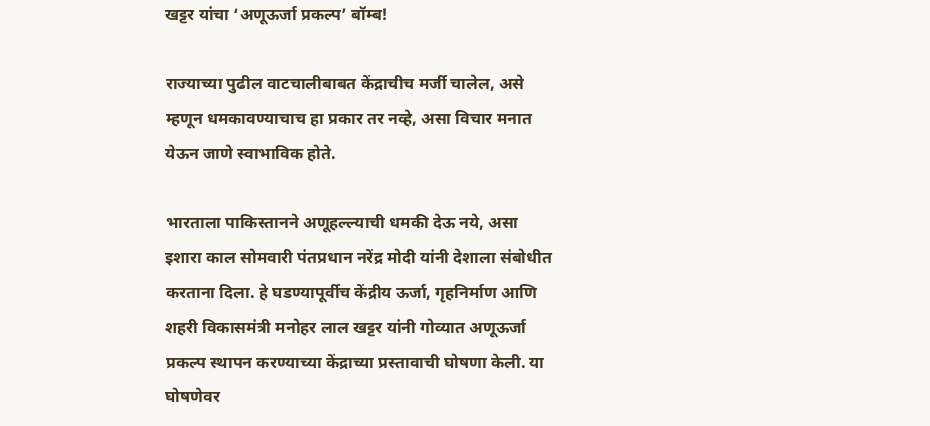खट्टर यांचा ‘अणूऊर्जा प्रकल्प’ बॉम्ब!

राज्याच्या पुढील वाटचालीबाबत केंद्राचीच मर्जी चालेल, असे म्हणून धमकावण्याचाच हा प्रकार तर नव्हे, असा विचार मनात येऊन जाणे स्वाभाविक होते.

भारताला पाकिस्तानने अणूहल्ल्याची धमकी देऊ नये, असा इशारा काल सोमवारी पंतप्रधान नरेंद्र मोदी यांनी देशाला संबोधीत करताना दिला. हे घडण्यापूर्वीच केंद्रीय ऊर्जा, गृहनिर्माण आणि शहरी विकासमंत्री मनोहर लाल खट्टर यांनी गोव्यात अणूऊर्जा प्रकल्प स्थापन करण्याच्या केंद्राच्या प्रस्तावाची घोषणा केली. या घोषणेवर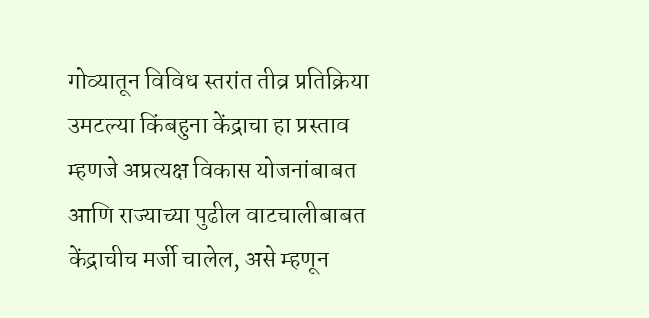गोव्यातून विविध स्तरांत तीव्र प्रतिक्रिया उमटल्या किंबहुना केंद्राचा हा प्रस्ताव म्हणजे अप्रत्यक्ष विकास योजनांबाबत आणि राज्याच्या पुढील वाटचालीबाबत केंद्राचीच मर्जी चालेल, असे म्हणून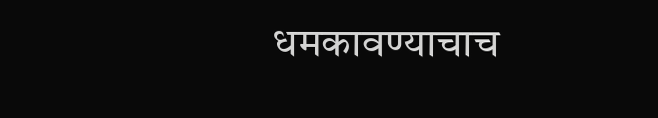धमकावण्याचाच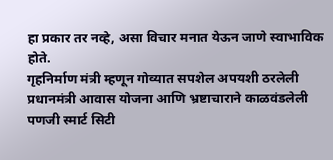हा प्रकार तर नव्हे, असा विचार मनात येऊन जाणे स्वाभाविक होते.
गृहनिर्माण मंत्री म्हणून गोव्यात सपशेल अपयशी ठरलेली प्रधानमंत्री आवास योजना आणि भ्रष्टाचाराने काळवंडलेली पणजी स्मार्ट सिटी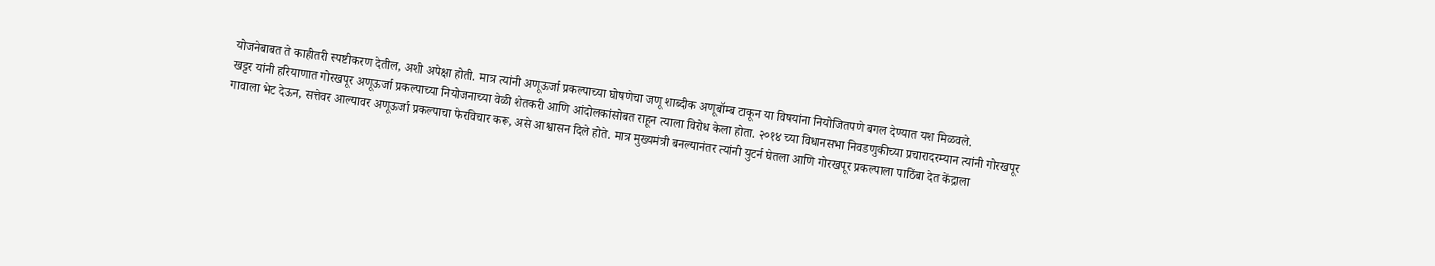योजनेबाबत ते काहीतरी स्पष्टीकरण देतील, अशी अपेक्षा होती. मात्र त्यांनी अणूऊर्जा प्रकल्पाच्या घोषणेचा जणू शाब्दीक अणूबॉम्ब टाकून या विषयांना नियोजितपणे बगल देण्यात यश मिळवले.
खट्टर यांनी हरियाणात गोरखपूर अणूऊर्जा प्रकल्पाच्या नियोजनाच्या वेळी शेतकरी आणि आंदोलकांसोबत राहून त्याला विरोध केला होता. २०१४ च्या विधानसभा निवडणुकीच्या प्रचारादरम्यान त्यांनी गोरखपूर गावाला भेट देऊन, सत्तेवर आल्यावर अणूऊर्जा प्रकल्पाचा फेरविचार करू, असे आश्वासन दिले होते. मात्र मुख्यमंत्री बनल्यानंतर त्यांनी युटर्न घेतला आणि गोरखपूर प्रकल्पाला पाठिंबा देत केंद्राला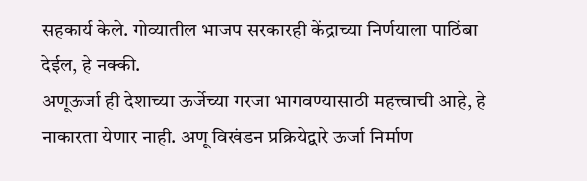सहकार्य केले. गोव्यातील भाजप सरकारही केंद्राच्या निर्णयाला पाठिंबा देईल, हे नक्की.
अणूऊर्जा ही देशाच्या ऊर्जेच्या गरजा भागवण्यासाठी महत्त्वाची आहे, हे नाकारता येणार नाही. अणू विखंडन प्रक्रियेद्वारे ऊर्जा निर्माण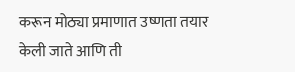करून मोठ्या प्रमाणात उष्णता तयार केली जाते आणि ती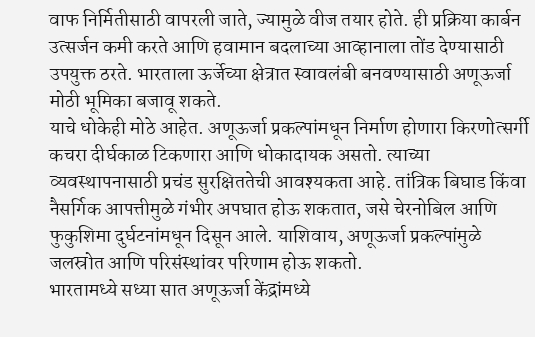वाफ निर्मितीसाठी वापरली जाते, ज्यामुळे वीज तयार होते. ही प्रक्रिया कार्बन उत्सर्जन कमी करते आणि हवामान बदलाच्या आव्हानाला तोंड देण्यासाठी उपयुक्त ठरते. भारताला ऊर्जेच्या क्षेत्रात स्वावलंबी बनवण्यासाठी अणूऊर्जा मोठी भूमिका बजावू शकते.
याचे धोकेही मोठे आहेत. अणूऊर्जा प्रकल्पांमधून निर्माण होणारा किरणोत्सर्गी कचरा दीर्घकाळ टिकणारा आणि धोकादायक असतो. त्याच्या व्यवस्थापनासाठी प्रचंड सुरक्षिततेची आवश्यकता आहे. तांत्रिक बिघाड किंवा नैसर्गिक आपत्तीमुळे गंभीर अपघात होऊ शकतात, जसे चेरनोबिल आणि फुकुशिमा दुर्घटनांमधून दिसून आले. याशिवाय, अणूऊर्जा प्रकल्पांमुळे जलस्रोत आणि परिसंस्थांवर परिणाम होऊ शकतो.
भारतामध्ये सध्या सात अणूऊर्जा केंद्रांमध्ये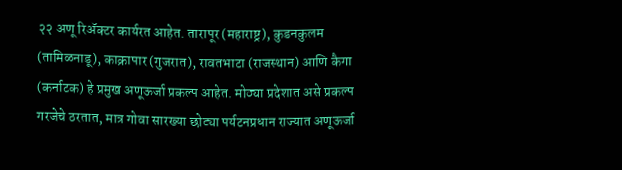२२ अणू रिॲक्टर कार्यरत आहेत. तारापूर (महाराष्ट्र), कुडनकुलम (तामिळनाडू), काक्रापार (गुजरात), रावतभाटा (राजस्थान) आणि कैगा (कर्नाटक) हे प्रमुख अणूऊर्जा प्रकल्प आहेत. मोठ्या प्रदेशात असे प्रकल्प गरजेचे ठरतात, मात्र गोवा सारख्या छोट्या पर्यटनप्रधान राज्यात अणूऊर्जा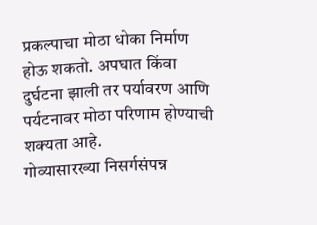प्रकल्पाचा मोठा धोका निर्माण होऊ शकतो. अपघात किंवा दुर्घटना झाली तर पर्यावरण आणि पर्यटनावर मोठा परिणाम होण्याची शक्यता आहे.
गोव्यासारख्या निसर्गसंपन्न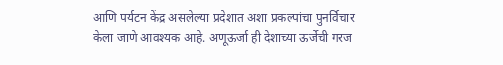आणि पर्यटन केंद्र असलेल्या प्रदेशात अशा प्रकल्पांचा पुनर्विचार केला जाणे आवश्यक आहे. अणूऊर्जा ही देशाच्या ऊर्जेची गरज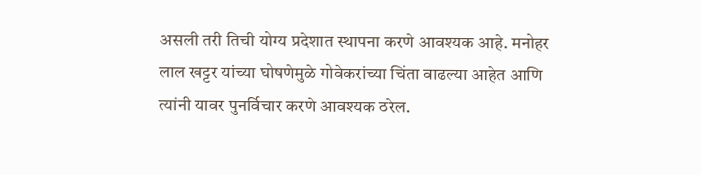असली तरी तिची योग्य प्रदेशात स्थापना करणे आवश्यक आहे. मनोहर लाल खट्टर यांच्या घोषणेमुळे गोवेकरांच्या चिंता वाढल्या आहेत आणि त्यांनी यावर पुनर्विचार करणे आवश्यक ठरेल.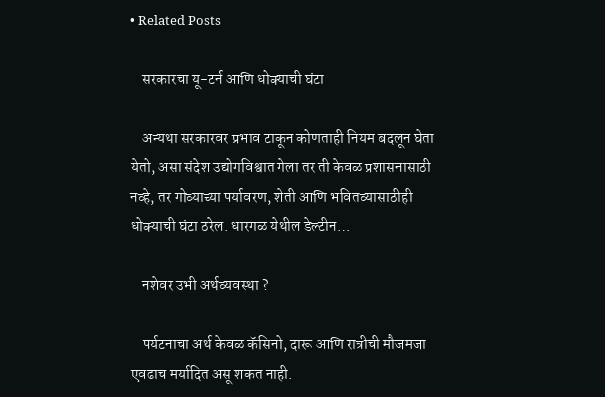• Related Posts

    सरकारचा यू-टर्न आणि धोक्याची घंटा

    अन्यथा सरकारवर प्रभाव टाकून कोणताही नियम बदलून घेता येतो, असा संदेश उद्योगविश्वात गेला तर ती केवळ प्रशासनासाठी नव्हे, तर गोव्याच्या पर्यावरण, शेती आणि भवितव्यासाठीही धोक्याची घंटा ठरेल. धारगळ येथील डेल्टीन…

    नशेवर उभी अर्थव्यवस्था ?

    पर्यटनाचा अर्थ केवळ कॅसिनो, दारू आणि रात्रीची मौजमजा एवढाच मर्यादित असू शकत नाही.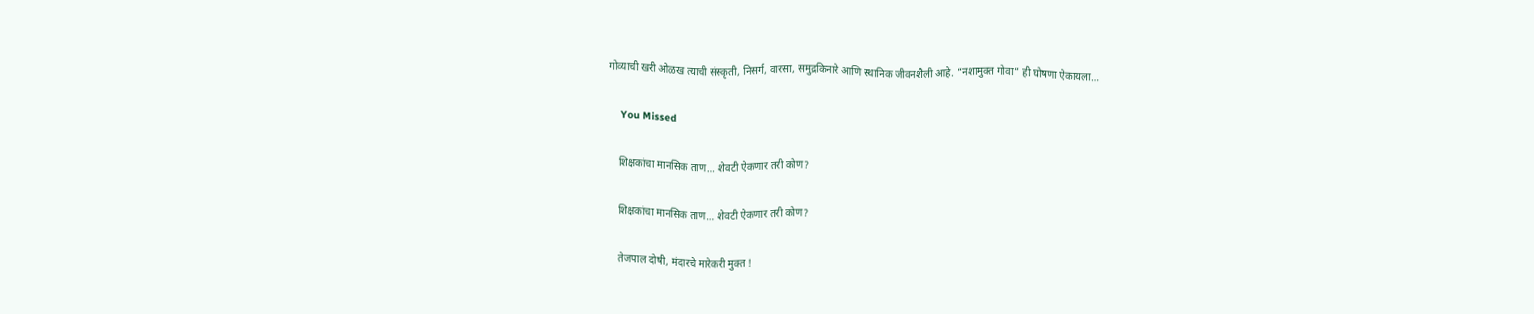गोव्याची खरी ओळख त्याची संस्कृती, निसर्ग, वारसा, समुद्रकिनारे आणि स्थानिक जीवनशैली आहे. “नशामुक्त गोवा” ही घोषणा ऐकायला…

    You Missed

    शिक्षकांचा मानसिक ताण… शेवटी ऐकणार तरी कोण?

    शिक्षकांचा मानसिक ताण… शेवटी ऐकणार तरी कोण?

    तेजपाल दोषी, मंदारचे मारेकरी मुक्त !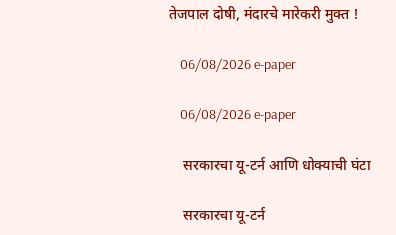तेजपाल दोषी, मंदारचे मारेकरी मुक्त !

    06/08/2026 e-paper

    06/08/2026 e-paper

    सरकारचा यू-टर्न आणि धोक्याची घंटा

    सरकारचा यू-टर्न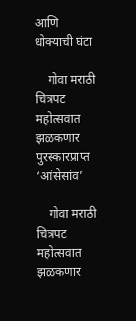आणि धोक्याची घंटा

    गोवा मराठी चित्रपट महोत्सवात झळकणार पुरस्कारप्राप्त ‘आंसेसांव’

    गोवा मराठी चित्रपट महोत्सवात झळकणार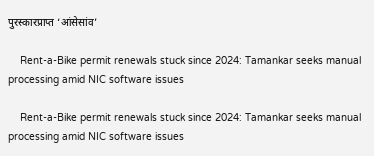पुरस्कारप्राप्त ‘आंसेसांव’

    Rent-a-Bike permit renewals stuck since 2024: Tamankar seeks manual processing amid NIC software issues

    Rent-a-Bike permit renewals stuck since 2024: Tamankar seeks manual processing amid NIC software issues